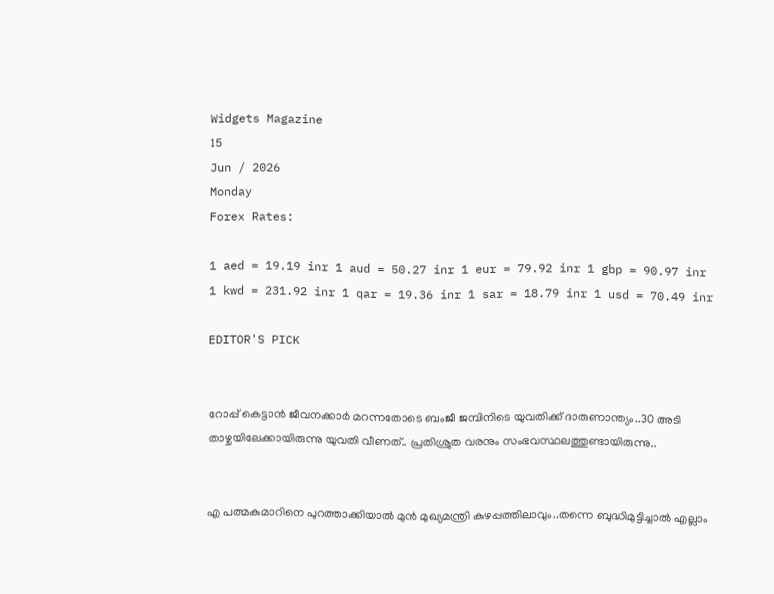Widgets Magazine
15
Jun / 2026
Monday
Forex Rates:

1 aed = 19.19 inr 1 aud = 50.27 inr 1 eur = 79.92 inr 1 gbp = 90.97 inr 1 kwd = 231.92 inr 1 qar = 19.36 inr 1 sar = 18.79 inr 1 usd = 70.49 inr

EDITOR'S PICK


റോപ്പ് കെട്ടാന്‍ ജീവനക്കാര്‍ മറന്നതോടെ ബംജീ ജമ്പിനിടെ യുവതിക്ക് ദാരുണാന്ത്യം..30 അടി താഴ്ചയിലേക്കായിരുന്നു യുവതി വീണത്.. പ്രതിശ്രുത വരനും സംഭവസ്ഥലത്തുണ്ടായിരുന്നു..


എ പത്മകുമാറിനെ പുറത്താക്കിയാൽ മുൻ മുഖ്യമന്ത്രി കുഴപ്പത്തിലാവും..തന്നെ ബുദ്ധിമുട്ടിച്ചാൽ എല്ലാം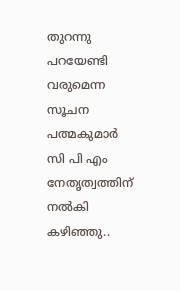തുറന്നു പറയേണ്ടി വരുമെന്ന സൂചന പത്മകുമാർ സി പി എം നേതൃത്വത്തിന് നൽകി കഴിഞ്ഞു..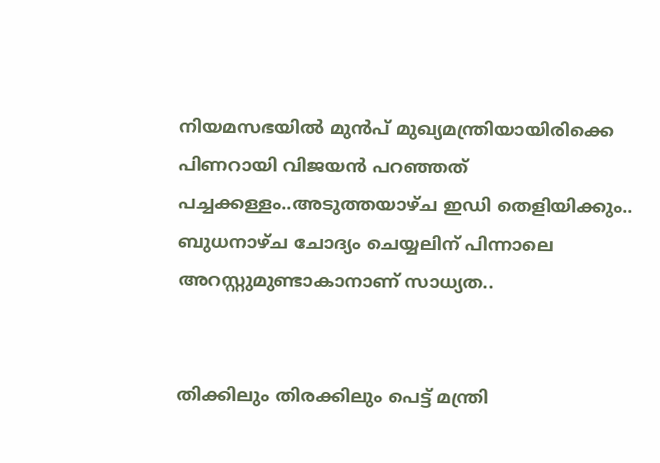നിയമസഭയില്‍ മുന്‍പ് മുഖ്യമന്ത്രിയായിരിക്കെ പിണറായി വിജയന്‍ പറഞ്ഞത് പച്ചക്കള്ളം..അടുത്തയാഴ്ച ഇഡി തെളിയിക്കും.. ബുധനാഴ്ച ചോദ്യം ചെയ്യലിന് പിന്നാലെ അറസ്റ്റുമുണ്ടാകാനാണ് സാധ്യത..


തിക്കിലും തിരക്കിലും പെട്ട് മന്ത്രി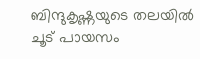ബിന്ദുകൃഷ്ണയുടെ തലയിൽ ചൂട് പായസം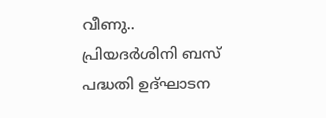വീണു.. പ്രിയദർശിനി ബസ് പദ്ധതി ഉദ്ഘാടന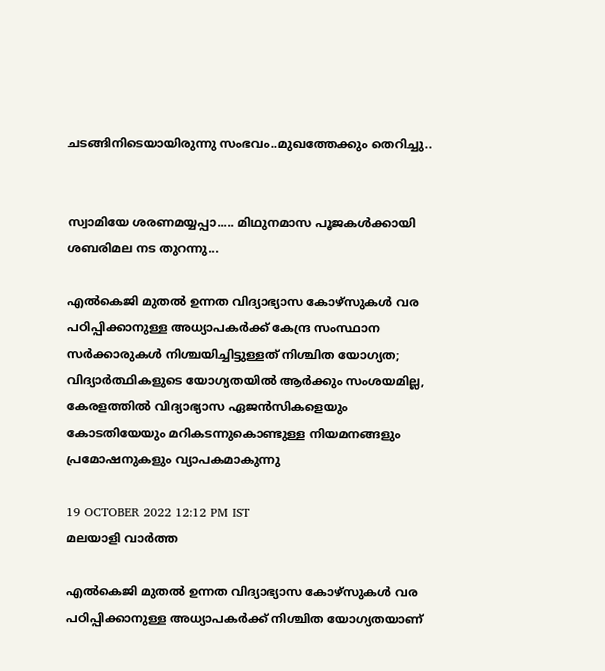ചടങ്ങിനിടെയായിരുന്നു സംഭവം..മുഖത്തേക്കും തെറിച്ചു..


സ്വാമിയേ ശരണമയ്യപ്പാ..... മിഥുനമാസ പൂജകൾക്കായി ശബരിമല നട തുറന്നു...

എല്‍കെജി മുതല്‍ ഉന്നത വിദ്യാഭ്യാസ കോഴ്‌സുകള്‍ വര പഠിപ്പിക്കാനുള്ള അധ്യാപകര്‍ക്ക് കേന്ദ്ര സംസ്ഥാന സര്‍ക്കാരുകള്‍ നിശ്ചയിച്ചിട്ടുള്ളത് നിശ്ചിത യോഗ്യത; വിദ്യാര്‍ത്ഥികളുടെ യോഗ്യതയില്‍ ആര്‍ക്കും സംശയമില്ല, കേരളത്തില്‍ വിദ്യാഭ്യാസ ഏജന്‍സികളെയും കോടതിയേയും മറികടന്നുകൊണ്ടുള്ള നിയമനങ്ങളും പ്രമോഷനുകളും വ്യാപകമാകുന്നു

19 OCTOBER 2022 12:12 PM IST
മലയാളി വാര്‍ത്ത

എല്‍കെജി മുതല്‍ ഉന്നത വിദ്യാഭ്യാസ കോഴ്‌സുകള്‍ വര പഠിപ്പിക്കാനുള്ള അധ്യാപകര്‍ക്ക് നിശ്ചിത യോഗ്യതയാണ്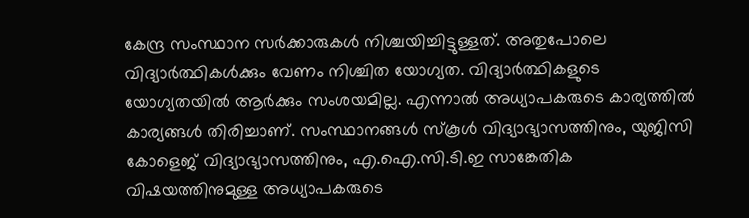കേന്ദ്ര സംസ്ഥാന സര്‍ക്കാരുകള്‍ നിശ്ചയിച്ചിട്ടുള്ളത്. അതുപോലെ വിദ്യാര്‍ത്ഥികള്‍ക്കും വേണം നിശ്ചിത യോഗ്യത. വിദ്യാര്‍ത്ഥികളുടെ യോഗ്യതയില്‍ ആര്‍ക്കും സംശയമില്ല. എന്നാല്‍ അധ്യാപകരുടെ കാര്യത്തില്‍ കാര്യങ്ങള്‍ തിരിച്ചാണ്. സംസ്ഥാനങ്ങള്‍ സ്‌കൂള്‍ വിദ്യാഭ്യാസത്തിനും, യുജിസി കോളെജ് വിദ്യാഭ്യാസത്തിനും, എ.ഐ.സി.ടി.ഇ സാങ്കേതിക വിഷയത്തിനുമുള്ള അധ്യാപകരുടെ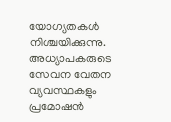യോഗ്യതകള്‍ നിശ്ചയിക്കുന്നു. അധ്യാപകരുടെ സേവന വേതന വ്യവസ്ഥകളും പ്രമോഷന്‍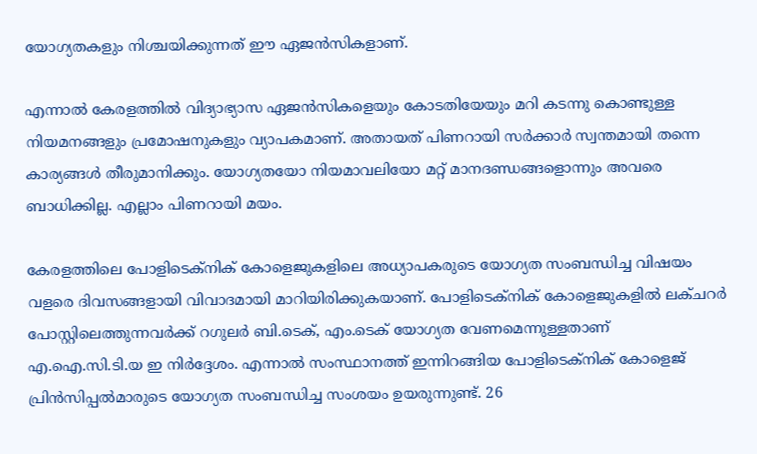യോഗ്യതകളും നിശ്ചയിക്കുന്നത് ഈ ഏജന്‍സികളാണ്.

എന്നാല്‍ കേരളത്തില്‍ വിദ്യാഭ്യാസ ഏജന്‍സികളെയും കോടതിയേയും മറി കടന്നു കൊണ്ടുള്ള നിയമനങ്ങളും പ്രമോഷനുകളും വ്യാപകമാണ്. അതായത് പിണറായി സര്‍ക്കാര്‍ സ്വന്തമായി തന്നെ കാര്യങ്ങള്‍ തീരുമാനിക്കും. യോഗ്യതയോ നിയമാവലിയോ മറ്റ് മാനദണ്ഡങ്ങളൊന്നും അവരെ ബാധിക്കില്ല. എല്ലാം പിണറായി മയം.

കേരളത്തിലെ പോളിടെക്‌നിക് കോളെജുകളിലെ അധ്യാപകരുടെ യോഗ്യത സംബന്ധിച്ച വിഷയം വളരെ ദിവസങ്ങളായി വിവാദമായി മാറിയിരിക്കുകയാണ്. പോളിടെക്‌നിക് കോളെജുകളില്‍ ലക്ചറര്‍ പോസ്റ്റിലെത്തുന്നവര്‍ക്ക് റഗുലര്‍ ബി.ടെക്, എം.ടെക് യോഗ്യത വേണമെന്നുള്ളതാണ് എ.ഐ.സി.ടി.യ ഇ നിര്‍ദ്ദേശം. എന്നാല്‍ സംസ്ഥാനത്ത് ഇന്നിറങ്ങിയ പോളിടെക്‌നിക് കോളെജ് പ്രിന്‍സിപ്പല്‍മാരുടെ യോഗ്യത സംബന്ധിച്ച സംശയം ഉയരുന്നുണ്ട്. 26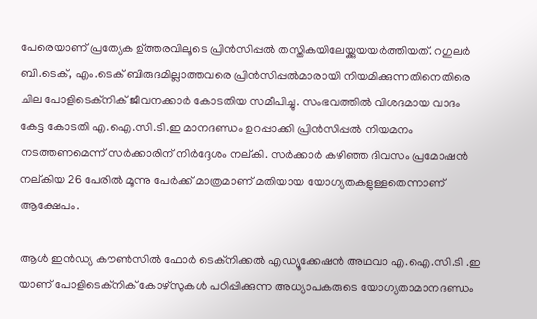പേരെയാണ് പ്രത്യേക ഉ്ത്തരവിലൂടെ പ്രിന്‍സിപ്പല്‍ തസ്തികയിലേയ്ക്കുയയര്‍ത്തിയത്. റഗുലര്‍ ബി.ടെക്, എം.ടെക് ബിരുദമില്ലാത്തവരെ പ്രിന്‍സിപ്പല്‍മാരായി നിയമിക്കുന്നതിനെതിരെ ചില പോളിടെക്‌നിക് ജീവനക്കാര്‍ കോടതിയ സമീപിച്ചു. സംഭവത്തില്‍ വിശദമായ വാദം കേട്ട കോടതി എ.ഐ.സി.ടി.ഇ മാനദണ്ഡം ഉറപ്പാക്കി പ്രിന്‍സിപ്പല്‍ നിയമനം നടത്തണമെന്ന് സര്‍ക്കാരിന് നിര്‍ദ്ദേശം നല്കി. സര്‍ക്കാര്‍ കഴിഞ്ഞ ദിവസം പ്രമോഷന്‍ നല്കിയ 26 പേരില്‍ മൂന്നു പേര്‍ക്ക് മാത്രമാണ് മതിയായ യോഗ്യതകളുള്ളതെന്നാണ് ആക്ഷേപം.

ആള്‍ ഇന്‍ഡ്യ കൗണ്‍സില്‍ ഫോര്‍ ടെക്‌നിക്കല്‍ എഡ്യൂക്കേഷന്‍ അഥവാ എ.ഐ.സി.ടി .ഇ യാണ് പോളിടെക്‌നിക് കോഴ്‌സുകള്‍ പഠിപ്പിക്കുന്ന അധ്യാപകരുടെ യോഗ്യതാമാനദണ്ഡം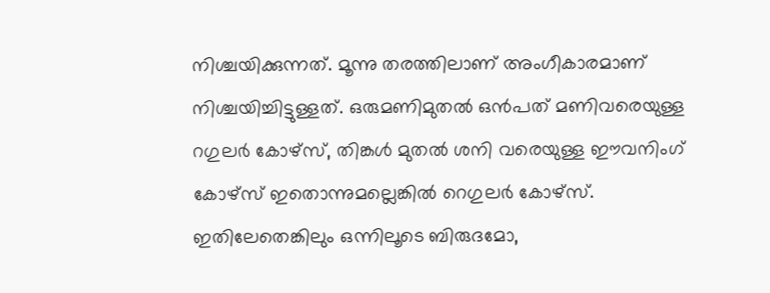നിശ്ചയിക്കുന്നത്. മൂന്നു തരത്തിലാണ് അംഗീകാരമാണ് നിശ്ചയിച്ചിട്ടുള്ളത്. ഒരുമണിമുതല്‍ ഒന്‍പത് മണിവരെയുള്ള റഗുലര്‍ കോഴ്‌സ്, തിങ്കള്‍ മുതല്‍ ശനി വരെയുള്ള ഈവനിംഗ് കോഴ്‌സ് ഇതൊന്നുമല്ലെങ്കില്‍ റെഗുലര്‍ കോഴ്‌സ്. ഇതിലേതെങ്കിലും ഒന്നിലൂടെ ബിരുദമോ,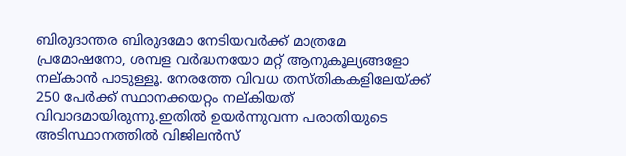ബിരുദാന്തര ബിരുദമോ നേടിയവര്‍ക്ക് മാത്രമേ പ്രമോഷനോ, ശമ്പള വര്‍ദ്ധനയോ മറ്റ് ആനുകൂല്യങ്ങളോ നല്കാന്‍ പാടുള്ളൂ. നേരത്തേ വിവധ തസ്തികകളിലേയ്ക്ക് 250 പേര്‍ക്ക് സ്ഥാനക്കയറ്റം നല്കിയത് വിവാദമായിരുന്നു.ഇതില്‍ ഉയര്‍ന്നുവന്ന പരാതിയുടെ അടിസ്ഥാനത്തില്‍ വിജിലന്‍സ്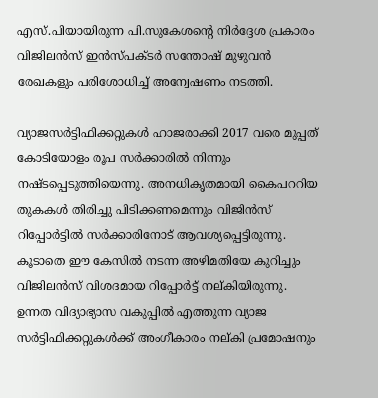എസ്.പിയായിരുന്ന പി.സുകേശന്റെ നിര്‍ദ്ദേശ പ്രകാരം വിജിലന്‍സ് ഇന്‍സ്പക്ടര്‍ സന്തോഷ് മുഴുവന്‍ രേഖകളും പരിശോധിച്ച് അന്വേഷണം നടത്തി.

വ്യാജസര്‍ട്ടിഫിക്കറ്റുകള്‍ ഹാജരാക്കി 2017 വരെ മുപ്പത് കോടിയോളം രൂപ സര്‍ക്കാരില്‍ നിന്നും നഷ്ടപ്പെടുത്തിയെന്നു. അനധികൃതമായി കൈപററിയ തുകകള്‍ തിരിച്ചു പിടിക്കണമെന്നും വിജിന്‍സ് റിപ്പോര്‍ട്ടില്‍ സര്‍ക്കാരിനോട് ആവശ്യപ്പെട്ടിരുന്നു. കൂടാതെ ഈ കേസില്‍ നടന്ന അഴിമതിയേ കുറിച്ചും വിജിലന്‍സ് വിശദമായ റിപ്പോര്‍ട്ട് നല്കിയിരുന്നു. ഉന്നത വിദ്യാഭ്യാസ വകുപ്പില്‍ എത്തുന്ന വ്യാജ സര്‍ട്ടിഫിക്കറ്റുകള്‍ക്ക് അംഗീകാരം നല്കി പ്രമോഷനും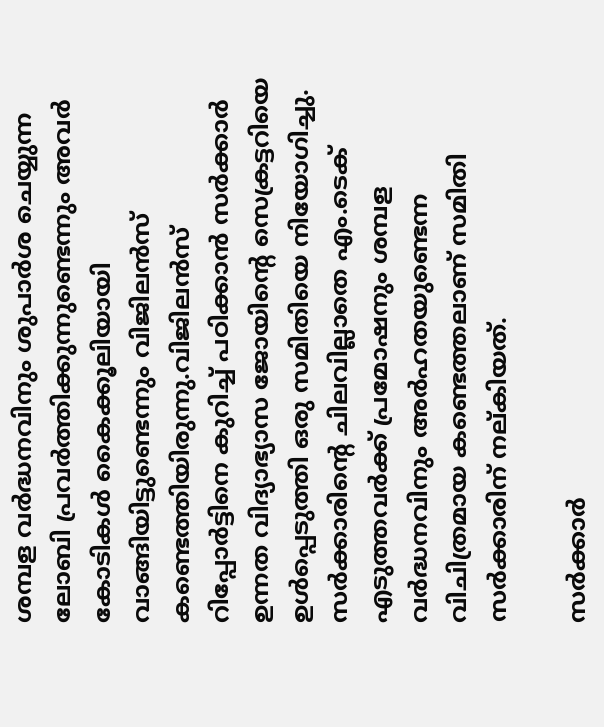ശമ്പള വര്‍ദ്ധനവിനും ശുപാര്‍ശ ചെയ്യുന്ന ലോബി പ്രവര്‍ത്തിക്കുന്നുണ്ടെന്നും അവര്‍ കോടികള്‍ കൈക്കൂലിയായി വാങ്ങിയിട്ടുണ്ടെന്നും വിജിലന്‍സ് കണ്ടെത്തിയിരുന്നു.വിജിലന്‍സ് റിപ്പോര്‍ട്ടിനെ കുറിച്ച് പഠിക്കാന്‍ സര്‍ക്കാര്‍ ഉന്നത വിദ്യാഭ്യാസ ജോയിന്റെ സെക്രട്ടറിയെ ഉള്‍പ്പെടുത്തി ഒരു സമിതിയെ നിയോഗിച്ചു. സര്‍ക്കാരിന്റെ ചിലവില്ലാതെ എം.ടെക് എടുത്തവര്‍ക്ക് പ്രമോഷനും ശമ്പള വര്‍ദ്ധനവിനും അര്‍ഹതയുണ്ടെന്ന വിചിത്രമായ കണ്ടെത്തലാണ് സമിതി സര്‍ക്കാരിന് നല്കിയത്.

സര്‍ക്കാര്‍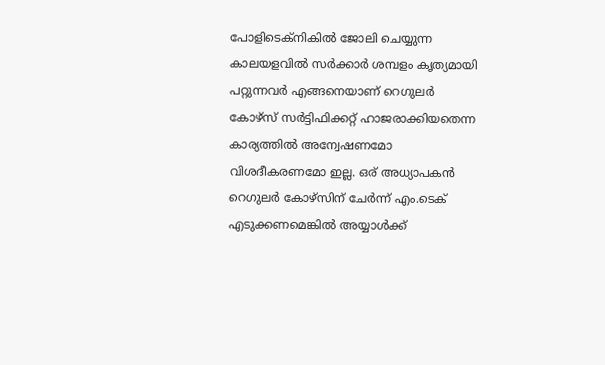പോളിടെക്‌നികില്‍ ജോലി ചെയ്യുന്ന കാലയളവില്‍ സര്‍ക്കാര്‍ ശമ്പളം കൃത്യമായി പറ്റുന്നവര്‍ എങ്ങനെയാണ് റെഗുലര്‍ കോഴ്‌സ് സര്‍ട്ടിഫിക്കറ്റ് ഹാജരാക്കിയതെന്ന കാര്യത്തില്‍ അന്വേഷണമോ വിശദീകരണമോ ഇല്ല. ഒര് അധ്യാപകന്‍ റെഗുലര്‍ കോഴ്‌സിന് ചേര്‍ന്ന് എം.ടെക് എടുക്കണമെങ്കില്‍ അയ്യാള്‍ക്ക്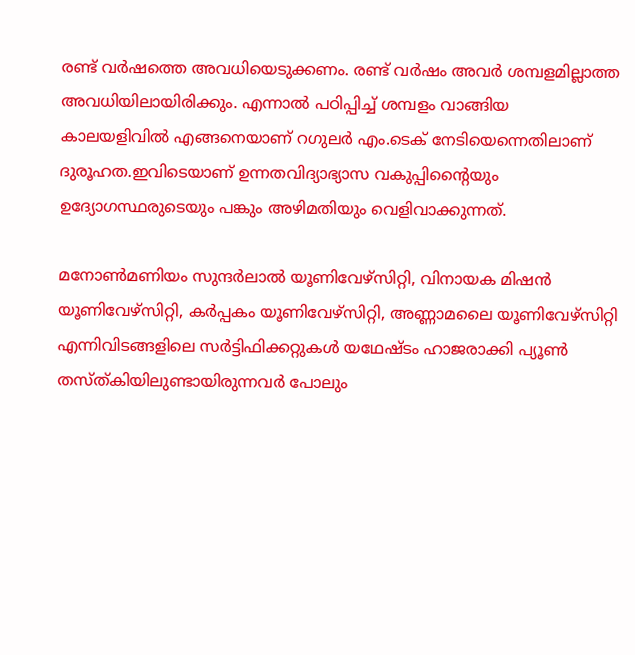രണ്ട് വര്‍ഷത്തെ അവധിയെടുക്കണം. രണ്ട് വര്‍ഷം അവര്‍ ശമ്പളമില്ലാത്ത അവധിയിലായിരിക്കും. എന്നാല്‍ പഠിപ്പിച്ച് ശമ്പളം വാങ്ങിയ കാലയളിവില്‍ എങ്ങനെയാണ് റഗുലര്‍ എം.ടെക് നേടിയെന്നെതിലാണ് ദുരൂഹത.ഇവിടെയാണ് ഉന്നതവിദ്യാഭ്യാസ വകുപ്പിന്റൈയും ഉദ്യോഗസ്ഥരുടെയും പങ്കും അഴിമതിയും വെളിവാക്കുന്നത്.

മനോണ്‍മണിയം സുന്ദര്‍ലാല്‍ യൂണിവേഴ്‌സിറ്റി, വിനായക മിഷന്‍ യൂണിവേഴ്‌സിറ്റി, കര്‍പ്പകം യൂണിവേഴ്‌സിറ്റി, അണ്ണാമലൈ യൂണിവേഴ്‌സിറ്റി എന്നിവിടങ്ങളിലെ സര്‍ട്ടിഫിക്കറ്റുകള്‍ യഥേഷ്ടം ഹാജരാക്കി പ്യൂണ്‍ തസ്ത്കിയിലുണ്ടായിരുന്നവര്‍ പോലും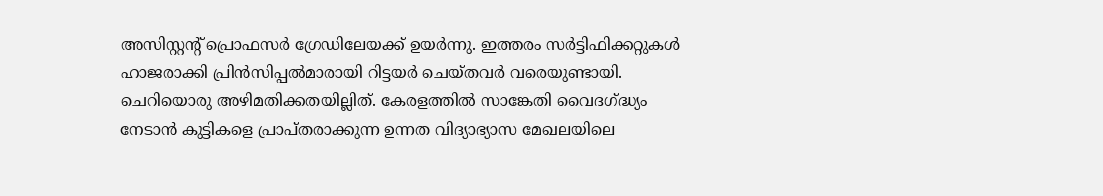അസിസ്റ്റന്റ് പ്രൊഫസര്‍ ഗ്രേഡിലേയക്ക് ഉയര്‍ന്നു. ഇത്തരം സര്‍ട്ടിഫിക്കറ്റുകള്‍ ഹാജരാക്കി പ്രിന്‍സിപ്പല്‍മാരായി റിട്ടയര്‍ ചെയ്തവര്‍ വരെയുണ്ടായി. ചെറിയൊരു അഴിമതിക്കതയില്ലിത്. കേരളത്തില്‍ സാങ്കേതി വൈദഗ്ദ്ധ്യം നേടാന്‍ കുട്ടികളെ പ്രാപ്തരാക്കുന്ന ഉന്നത വിദ്യാഭ്യാസ മേഖലയിലെ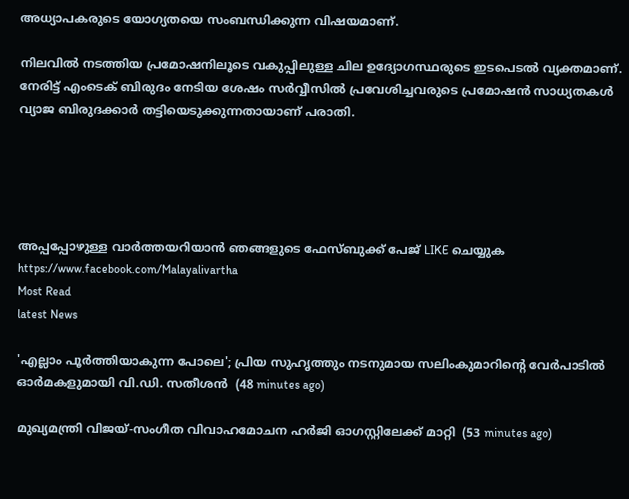അധ്യാപകരുടെ യോഗ്യതയെ സംബന്ധിക്കുന്ന വിഷയമാണ്.

നിലവില്‍ നടത്തിയ പ്രമോഷനിലൂടെ വകുപ്പിലുള്ള ചില ഉദ്യോഗസ്ഥരുടെ ഇടപെടല്‍ വ്യക്തമാണ്. നേരിട്ട് എംടെക് ബിരുദം നേടിയ ശേഷം സര്‍വ്വീസില്‍ പ്രവേശിച്ചവരുടെ പ്രമോഷന്‍ സാധ്യതകള്‍ വ്യാജ ബിരുദക്കാര്‍ തട്ടിയെടുക്കുന്നതായാണ് പരാതി.





അപ്പപ്പോഴുള്ള വാര്‍ത്തയറിയാന്‍ ഞങ്ങളുടെ ഫേസ്‌ബുക്ക്‌ പേജ് LIKE ചെയ്യുക
https://www.facebook.com/Malayalivartha
Most Read
latest News

'എല്ലാം പൂര്‍ത്തിയാകുന്ന പോലെ'; പ്രിയ സുഹൃത്തും നടനുമായ സലിംകുമാറിന്റെ വേര്‍പാടില്‍ ഓര്‍മകളുമായി വി.ഡി. സതീശന്‍  (48 minutes ago)

മുഖ്യമന്ത്രി വിജയ്-സംഗീത വിവാഹമോചന ഹര്‍ജി ഓഗസ്റ്റിലേക്ക് മാറ്റി  (53 minutes ago)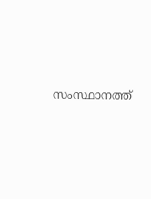സംസ്ഥാനത്ത്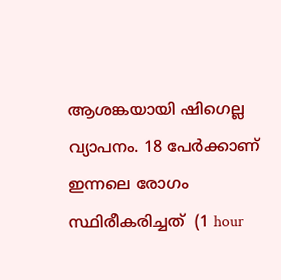ആശങ്കയായി ഷിഗെല്ല വ്യാപനം. 18 പേർക്കാണ് ഇന്നലെ രോഗം സ്ഥിരീകരിച്ചത്  (1 hour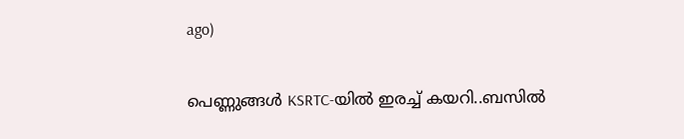ago)

പെണ്ണുങ്ങൾ KSRTC-യിൽ ഇരച്ച് കയറി..ബസിൽ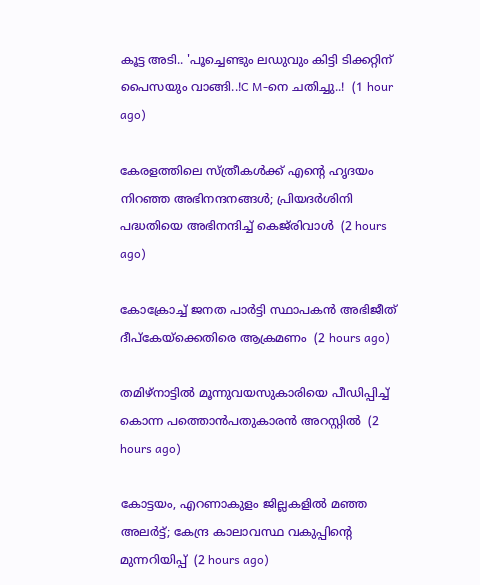കൂട്ട അടി.. 'പൂച്ചെണ്ടും ലഡുവും കിട്ടി ടിക്കറ്റിന് പൈസയും വാങ്ങി..!C M-നെ ചതിച്ചു..!  (1 hour ago)

കേരളത്തിലെ സ്ത്രീകള്‍ക്ക് എന്റെ ഹൃദയം നിറഞ്ഞ അഭിനന്ദനങ്ങള്‍; പ്രിയദര്‍ശിനി പദ്ധതിയെ അഭിനന്ദിച്ച് കെജ്‌രിവാള്‍  (2 hours ago)

കോക്രോച്ച് ജനത പാര്‍ട്ടി സ്ഥാപകന്‍ അഭിജീത് ദീപ്‌കേയ്‌ക്കെതിരെ ആക്രമണം  (2 hours ago)

തമിഴ്‌നാട്ടില്‍ മൂന്നുവയസുകാരിയെ പീഡിപ്പിച്ച് കൊന്ന പത്തൊന്‍പതുകാരന്‍ അറസ്റ്റില്‍  (2 hours ago)

കോട്ടയം, എറണാകുളം ജില്ലകളിൽ മഞ്ഞ അലർട്ട്; കേന്ദ്ര കാലാവസ്ഥ വകുപ്പിന്റെ മുന്നറിയിപ്പ്  (2 hours ago)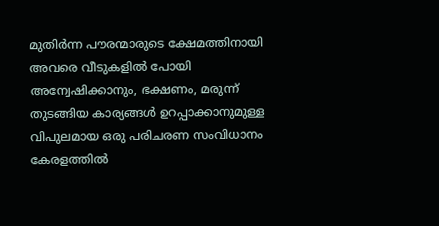മുതിർന്ന പൗരന്മാരുടെ ക്ഷേമത്തിനായി അവരെ വീടുകളിൽ പോയി അന്വേഷിക്കാനും, ഭക്ഷണം, മരുന്ന് തുടങ്ങിയ കാര്യങ്ങൾ ഉറപ്പാക്കാനുമുള്ള വിപുലമായ ഒരു പരിചരണ സംവിധാനം കേരളത്തിൽ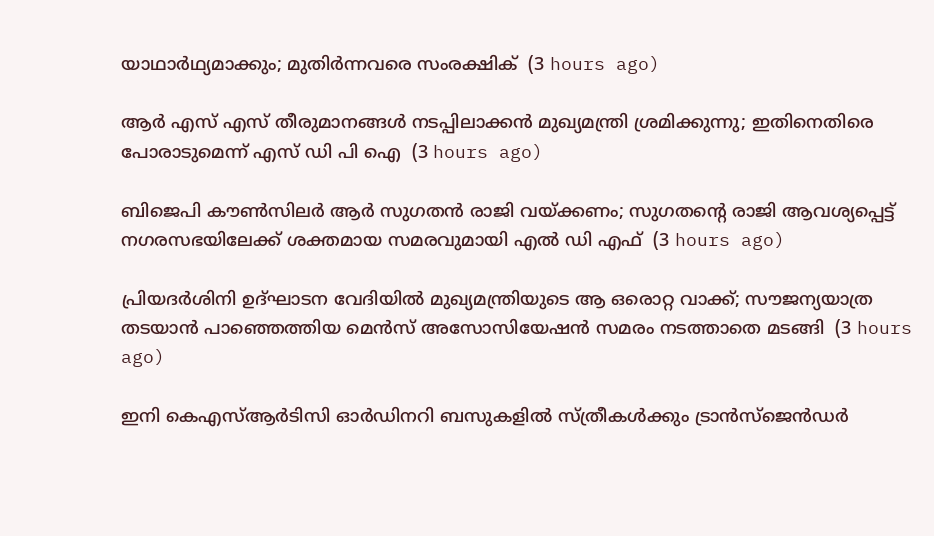യാഥാർഥ്യമാക്കും; മുതിർന്നവരെ സംരക്ഷിക്  (3 hours ago)

ആർ എസ് എസ് തീരുമാനങ്ങൾ നടപ്പിലാക്കൻ മുഖ്യമന്ത്രി ശ്രമിക്കുന്നു; ഇതിനെതിരെ പോരാടുമെന്ന് എസ് ഡി പി ഐ  (3 hours ago)

ബിജെപി കൗൺസിലർ ആർ സുഗതൻ രാജി വയ്ക്കണം; സുഗതന്റെ രാജി ആവശ്യപ്പെട്ട് നഗരസഭയിലേക്ക് ശക്തമായ സമരവുമായി എൽ ഡി എഫ്  (3 hours ago)

പ്രിയദർശിനി ഉദ്‌ഘാടന വേദിയിൽ മുഖ്യമന്ത്രിയുടെ ആ ഒരൊറ്റ വാക്ക്; സൗജന്യയാത്ര തടയാൻ പാഞ്ഞെത്തിയ മെൻസ് അസോസിയേഷൻ സമരം നടത്താതെ മടങ്ങി  (3 hours ago)

ഇനി കെഎസ്ആർടിസി ഓർഡിനറി ബസുകളിൽ സ്ത്രീകൾക്കും ട്രാൻസ്ജെൻഡർ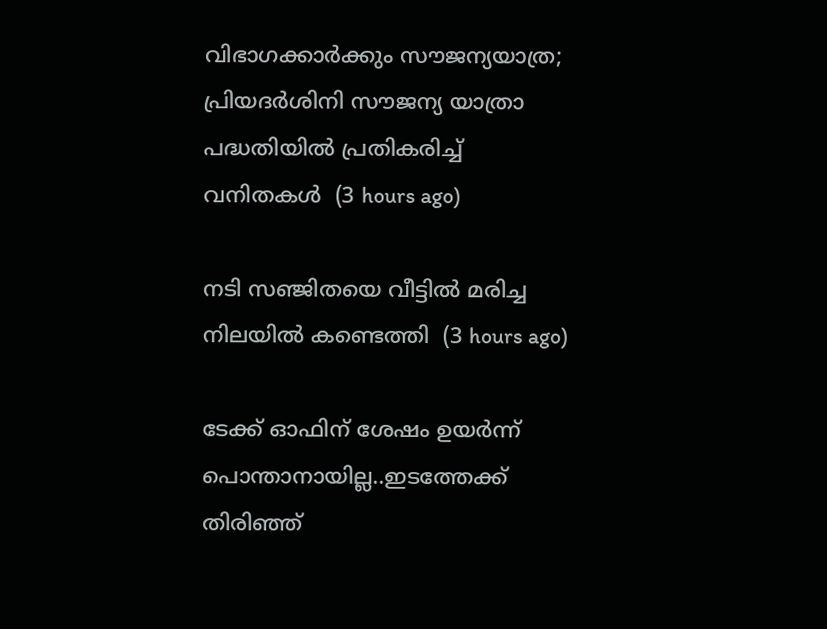വിഭാഗക്കാർക്കും സൗജന്യയാത്ര; പ്രിയദർശിനി സൗജന്യ യാത്രാ പദ്ധതിയിൽ പ്രതികരിച്ച് വനിതകൾ  (3 hours ago)

നടി സഞ്ജിതയെ വീട്ടില്‍ മരിച്ച നിലയില്‍ കണ്ടെത്തി  (3 hours ago)

ടേക്ക് ഓഫിന് ശേഷം ഉയർന്ന് പൊന്താനായില്ല..ഇടത്തേക്ക് തിരിഞ്ഞ്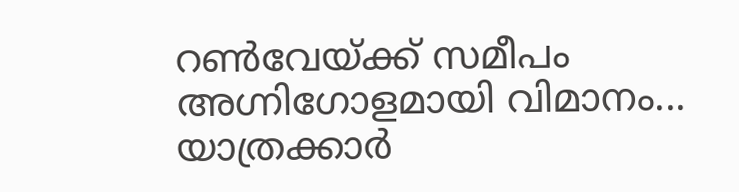റൺവേയ്ക്ക് സമീപം അഗ്നിഗോളമായി വിമാനം... യാത്രക്കാർ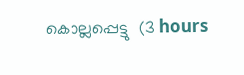കൊല്ലപ്പെട്ടു  (3 hours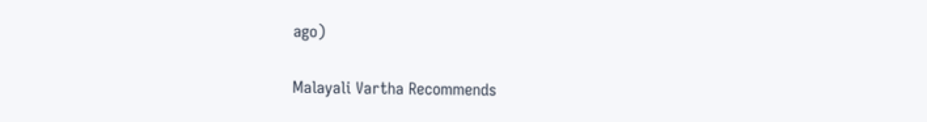ago)

Malayali Vartha Recommends